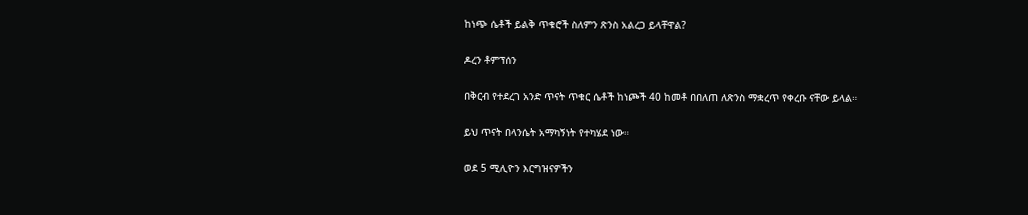ከነጭ ሴቶች ይልቅ ጥቁሮች ስለምን ጽንስ አልረጋ ይላቸዋል?

ዶረን ቶምፕሰን

በቅርብ የተደረገ አንድ ጥናት ጥቁር ሴቶች ከነጮች 40 ከመቶ በበለጠ ለጽንስ ማቋረጥ የቀረቡ ናቸው ይላል።

ይህ ጥናት በላንሴት አማካኝነት የተካሄደ ነው።

ወደ 5 ሚሊዮን እርግዝናዎችን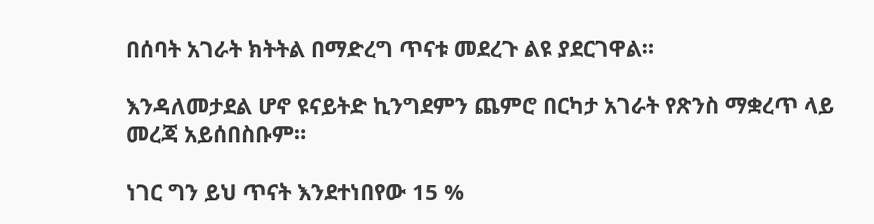በሰባት አገራት ክትትል በማድረግ ጥናቱ መደረጉ ልዩ ያደርገዋል።

እንዳለመታደል ሆኖ ዩናይትድ ኪንግደምን ጨምሮ በርካታ አገራት የጽንስ ማቋረጥ ላይ መረጃ አይሰበስቡም።

ነገር ግን ይህ ጥናት እንደተነበየው 15 %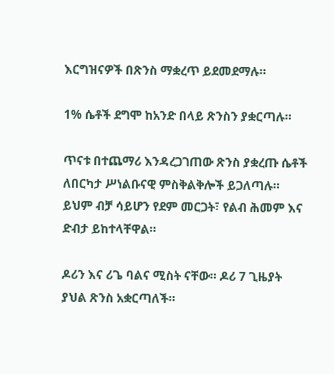እርግዝናዎች በጽንስ ማቋረጥ ይደመደማሉ።

1% ሴቶች ደግሞ ከአንድ በላይ ጽንስን ያቋርጣሉ።

ጥናቱ በተጨማሪ እንዳረጋገጠው ጽንስ ያቋረጡ ሴቶች ለበርካታ ሥነልቡናዊ ምስቅልቅሎች ይጋለጣሉ። ይህም ብቻ ሳይሆን የደም መርጋት፣ የልብ ሕመም እና ድብታ ይከተላቸዋል።

ዶሪን እና ሪጌ ባልና ሚስት ናቸው። ዶሪ 7 ጊዜያት ያህል ጽንስ አቋርጣለች።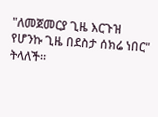"ለመጀመርያ ጊዜ እርጉዝ የሆንኩ ጊዜ በደስታ ሰክሬ ነበር" ትላለች።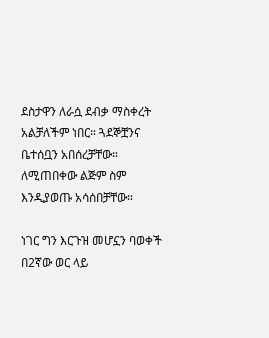ደስታዋን ለራሷ ደብቃ ማስቀረት አልቻለችም ነበር። ጓደኞቿንና ቤተሰቧን አበሰረቻቸው። ለሚጠበቀው ልጅም ስም እንዲያወጡ አሳሰበቻቸው።

ነገር ግን እርጉዝ መሆኗን ባወቀች በ2ኛው ወር ላይ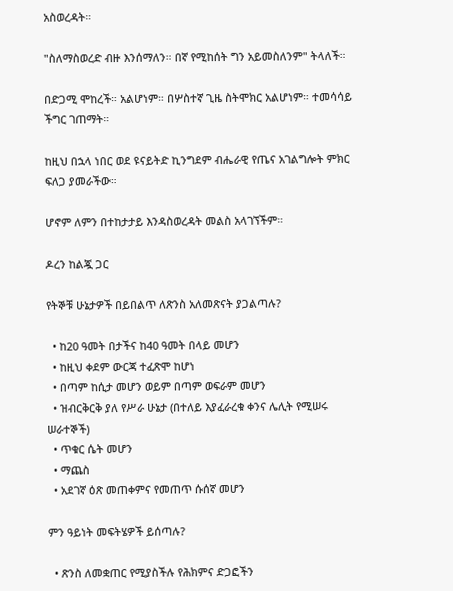አስወረዳት።

"ስለማስወረድ ብዙ እንሰማለን። በኛ የሚከሰት ግን አይመስለንም" ትላለች።

በድጋሚ ሞከረች። አልሆነም። በሦስተኛ ጊዜ ስትሞክር አልሆነም። ተመሳሳይ ችግር ገጠማት።

ከዚህ በኋላ ነበር ወደ ዩናይትድ ኪንግደም ብሔራዊ የጤና አገልግሎት ምክር ፍለጋ ያመራችው።

ሆኖም ለምን በተከታታይ እንዳስወረዳት መልስ አላገኘችም።

ዶረን ከልጇ ጋር

የትኞቹ ሁኔታዎች በይበልጥ ለጽንስ አለመጽናት ያጋልጣሉ?

  • ከ20 ዓመት በታችና ከ40 ዓመት በላይ መሆን
  • ከዚህ ቀደም ውርጃ ተፈጽሞ ከሆነ
  • በጣም ከሲታ መሆን ወይም በጣም ወፍራም መሆን
  • ዝብርቅርቅ ያለ የሥራ ሁኔታ (በተለይ እያፈራረቁ ቀንና ሌሊት የሚሠሩ ሠራተኞች)
  • ጥቁር ሴት መሆን
  • ማጨስ
  • አደገኛ ዕጽ መጠቀምና የመጠጥ ሱሰኛ መሆን

ምን ዓይነት መፍትሄዎች ይሰጣሉ?

  • ጽንስ ለመቋጠር የሚያስችሉ የሕክምና ድጋፎችን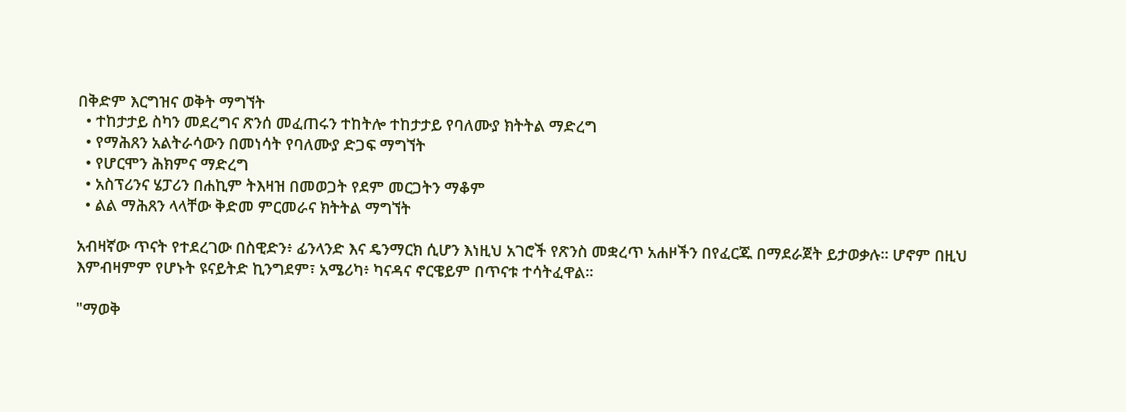በቅድም እርግዝና ወቅት ማግኘት
  • ተከታታይ ስካን መደረግና ጽንሰ መፈጠሩን ተከትሎ ተከታታይ የባለሙያ ክትትል ማድረግ
  • የማሕጸን አልትራሳውን በመነሳት የባለሙያ ድጋፍ ማግኘት
  • የሆርሞን ሕክምና ማድረግ
  • አስፕሪንና ሄፓሪን በሐኪም ትእዛዝ በመወጋት የደም መርጋትን ማቆም
  • ልል ማሕጸን ላላቸው ቅድመ ምርመራና ክትትል ማግኘት

አብዛኛው ጥናት የተደረገው በስዊድን፥ ፊንላንድ እና ዴንማርክ ሲሆን እነዚህ አገሮች የጽንስ መቋረጥ አሐዞችን በየፈርጁ በማደራጀት ይታወቃሉ። ሆኖም በዚህ እምብዛምም የሆኑት ዩናይትድ ኪንግደም፣ አሜሪካ፥ ካናዳና ኖርዌይም በጥናቱ ተሳትፈዋል።

"ማወቅ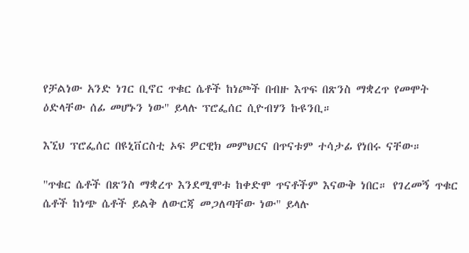የቻልነው አንድ ነገር ቢኖር ጥቁር ሴቶች ከነጮች በብዙ እጥፍ በጽንስ ማቋረጥ የመሞት ዕድላቸው ሰፊ መሆኑን ነው" ይላሉ ፕሮፌሰር ሲዮብሃን ኩዩንቢ።

እኚህ ፕሮፌሰር በዩኒቨርስቲ ኦፍ ዎርዊክ መምህርና በጥናቱም ተሳታፊ የነበሩ ናቸው።

"ጥቁር ሴቶች በጽንስ ማቋረጥ እንደሚሞቱ ከቀድሞ ጥናቶችም እናውቅ ነበር። የገረመኝ ጥቁር ሴቶች ከነጭ ሴቶች ይልቅ ለውርጃ መጋለጣቸው ነው" ይላሉ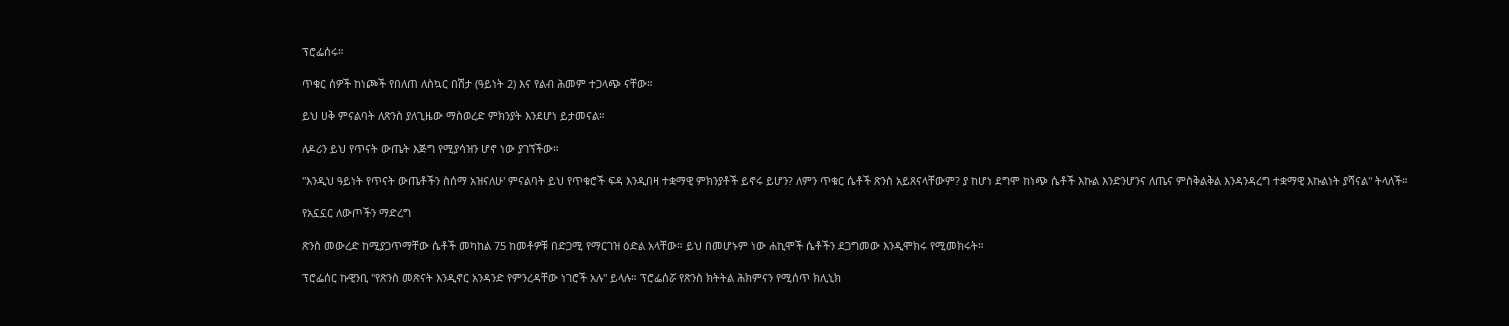ፕሮፌሰሩ።

ጥቁር ሰዎች ከነጮች የበለጠ ለስኳር በሽታ (ዓይነት 2) እና የልብ ሕመም ተጋላጭ ናቸው።

ይህ ሀቅ ምናልባት ለጽንስ ያለጊዜው ማስወረድ ምክንያት እንደሆነ ይታመናል።

ለዶሪን ይህ የጥናት ውጤት እጅግ የሚያሳዝን ሆኖ ነው ያገኘችው።

"እንዲህ ዓይነት የጥናት ውጤቶችን ስሰማ አዝናለሁ' ምናልባት ይህ የጥቁሮች ፍዳ እንዲበዛ ተቋማዊ ምክንያቶች ይኖሩ ይሆን? ለምን ጥቁር ሴቶች ጽንስ አይጸናላቸውም? ያ ከሆነ ደግሞ ከነጭ ሴቶች እኩል እንድንሆንና ለጤና ምስቅልቅል እንዳንዳረግ ተቋማዊ እኩልነት ያሻናል" ትላለች።

የአኗኗር ለውጦችን ማድረግ

ጽንስ መውረድ ከሚያጋጥማቸው ሴቶች መካከል 75 ከመቶዎቹ በድጋሚ የማርገዝ ዕድል አላቸው። ይህ በመሆኑም ነው ሐኪሞች ሴቶችን ደጋግመው እንዲሞክሩ የሚመክሩት።

ፕሮፌሰር ኩዊንቢ "የጽንስ መጽናት እንዲኖር አንዳንድ የምንረዳቸው ነገሮች አሉ" ይላሉ። ፕሮፌሰሯ የጽንስ ክትትል ሕክምናን የሚሰጥ ክሊኒክ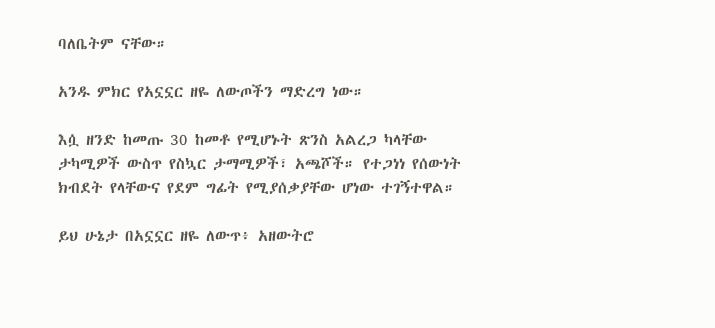ባለቤትም ናቸው።

አንዱ ምክር የአኗኗር ዘዬ ለውጦችን ማድረግ ነው።

እሷ ዘንድ ከመጡ 30 ከመቶ የሚሆኑት ጽንስ አልረጋ ካላቸው ታካሚዎች ውስጥ የስኳር ታማሚዎች፣ አጫሾች። የተጋነነ የሰውነት ክብደት የላቸውና የደም ግፊት የሚያሰቃያቸው ሆነው ተገኝተዋል።

ይህ ሁኔታ በአኗኗር ዘዬ ለውጥ፥ አዘውትሮ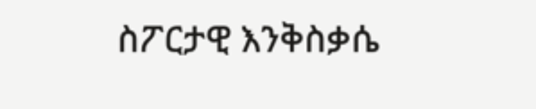ስፖርታዊ እንቅስቃሴ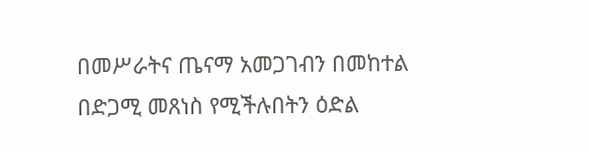በመሥራትና ጤናማ አመጋገብን በመከተል በድጋሚ መጸነስ የሚችሉበትን ዕድል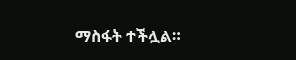ማስፋት ተችሏል።